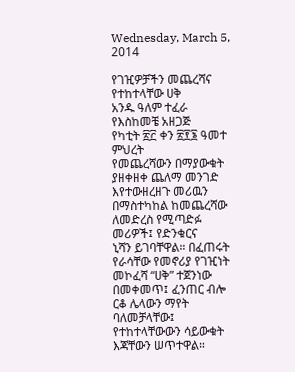Wednesday, March 5, 2014

የገዢዎቻችን መጨረሻና የተከተላቸው ሀቅ
አንዱ ዓለም ተፈራ
የእስከመቼ አዘጋጅ
የካቲት ፳፫ ቀን ፳፻፮ ዓመተ ምህረት
የመጨረሻውን በማያውቁት ያዘቀዘቀ ጨለማ መንገድ እየተውዘረዘጉ መሪዉን በማስተካከል ከመጨረሻው ለመድረስ የሚጣድፉ መሪዎች፤ የድንቁርና
ኒሻን ይገባቸዋል። በፈጠሩት የራሳቸው የመኖሪያ የገዢነት መኮፈሻ “ሀቅ” ተጀንነው በመቀመጥ፤ ፈንጠር ብሎ ርቆ ሌላውን ማየት ባለመቻላቸው፤
የተከተላቸውውን ሳይውቁት እጃቸውን ሠጥተዋል።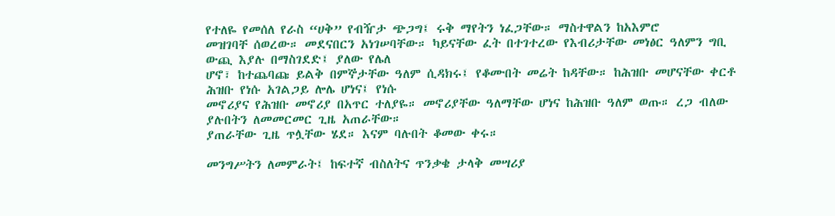የተለዬ የመሰለ የራስ “ሀቅ” የብዥታ ጭጋግ፤ ሩቅ ማየትን ነፈጋቸው። ማስተዋልን ከአእምሮ
መዝገባቸ ሰወረው። መደናበርን አነገሠባቸው። ካይናቸው ፈት በተገተረው የእብሪታቸው መነፅር ዓለምን ግቢ ውጪ እያሉ በማስገደድ፤ ያለው የሌለ
ሆኖ፣ ከተጨባጩ ይልቅ በምኞታቸው ዓለም ሲዳክሩ፤ የቆሙበት መሬት ከዳቸው። ከሕዝቡ መሆናቸው ቀርቶ ሕዝቡ የነሱ አገልጋይ ሎሌ ሆነና፤ የነሱ
መኖሪያና የሕዝቡ መኖሪያ በአጥር ተለያዬ። መኖሪያቸው ዓለማቸው ሆነና ከሕዝቡ ዓለም ወጡ። ረጋ ብለው ያሉበትን ለመመርመር ጊዜ አጠራቸው።
ያጠራቸው ጊዜ ጥሏቸው ሄደ። እናም ባሉበት ቆመው ቀሩ።

መንግሥትን ለመምራት፤ ከፍተኛ ብስለትና ጥንቃቄ ታላቅ መሣሪያ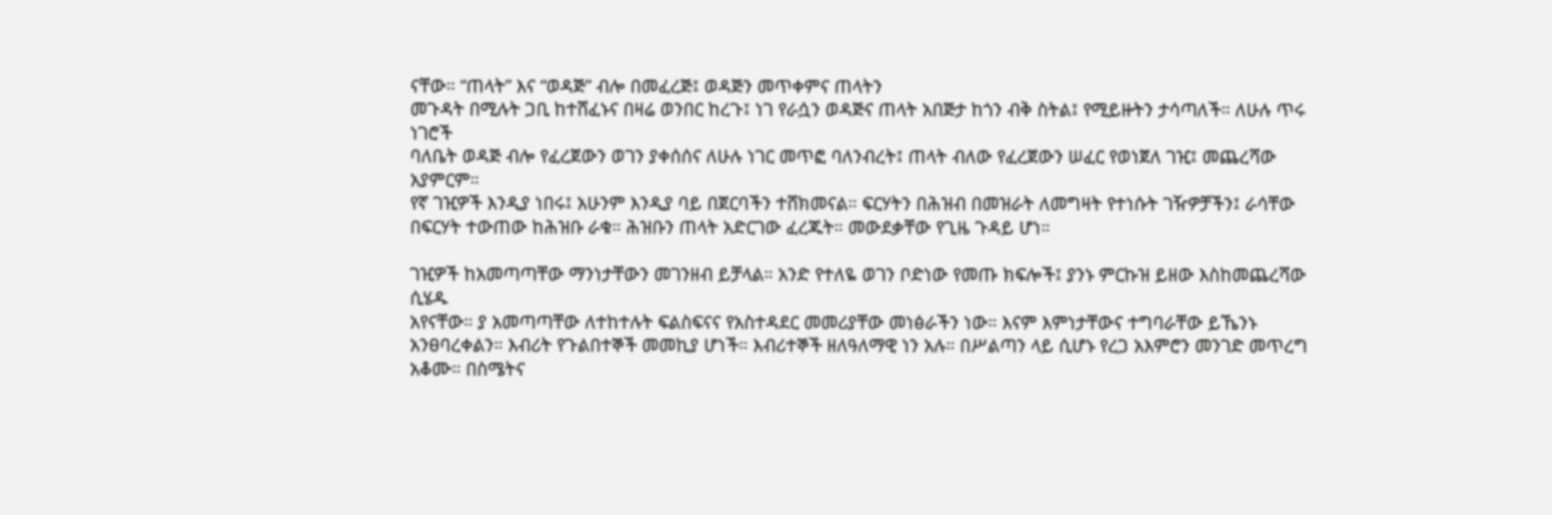ናቸው። “ጠላት” እና “ወዳጅ” ብሎ በመፈረጅ፤ ወዳጅን መጥቀምና ጠላትን
መጉዳት በሚሉት ጋቢ ከተሸፈኑና በዛሬ ወንበር ከረጉ፤ ነገ የራሷን ወዳጅና ጠላት አበጅታ ከጎን ብቅ ስትል፤ የሚይዙትን ታሳጣለች። ለሁሉ ጥሩ ነገሮች
ባለቤት ወዳጅ ብሎ የፈረጀውን ወገን ያቀሰሰና ለሁሉ ነገር መጥፎ ባለንብረት፤ ጠላት ብለው የፈረጀውን ሠፈር የወነጀለ ገዢ፤ መጨረሻው አያምርም።
የኛ ገዢዎች እንዲያ ነበሩ፤ አሁንም እንዲያ ባይ በጀርባችን ተሸክመናል። ፍርሃትን በሕዝብ በመዝራት ለመግዛት የተነሱት ገዥዎቻችን፤ ራሳቸው
በፍርሃት ተውጠው ከሕዝቡ ራቁ። ሕዝቡን ጠላት አድርገው ፈረጁት። መውደቃቸው የጊዜ ጉዳይ ሆነ።

ገዢዎች ከአመጣጣቸው ማንነታቸውን መገንዘብ ይቻላል። አንድ የተለዬ ወገን ቦድነው የመጡ ክፍሎች፤ ያንኑ ምርኩዝ ይዘው እስከመጨረሻው ሲሄዱ
አየናቸው። ያ አመጣጣቸው ለተከተሉት ፍልስፍናና የአስተዳደር መመሪያቸው መነፅራችን ነው። እናም እምነታቸውና ተግባራቸው ይኼንኑ
አንፀባረቀልን። እብሪት የጉልበተኞች መመኪያ ሆነች። እብሪተኞች ዘለዓለማዊ ነን አሉ። በሥልጣን ላይ ሲሆኑ የረጋ አእምሮን መንገድ መጥረግ
አቆሙ። በስሜትና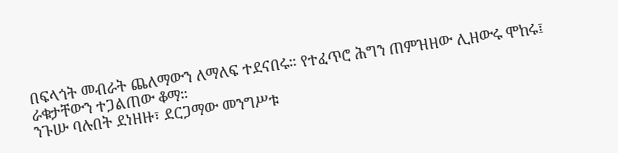በፍላጎት መብራት ጨለማውን ለማለፍ ተደናበሩ። የተፈጥሮ ሕግን ጠምዝዘው ሊዘውሩ ሞከሩ፤ ራቁታቸውን ተጋልጠው ቆማ።
ንጉሡ ባሉበት ደነዘዙ፣ ደርጋማው መንግሥቱ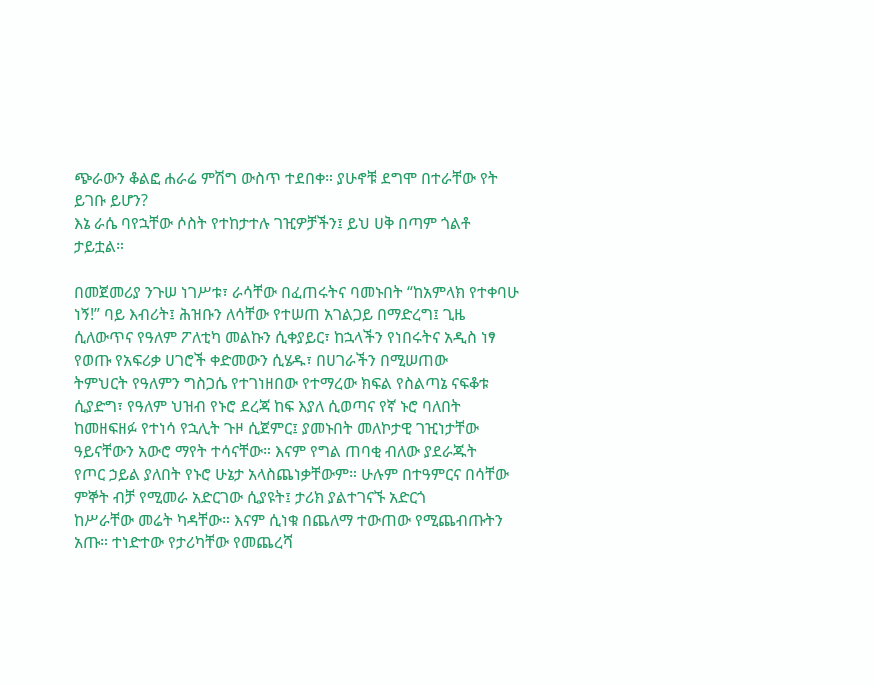ጭራውን ቆልፎ ሐራሬ ምሽግ ውስጥ ተደበቀ። ያሁኖቹ ደግሞ በተራቸው የት ይገቡ ይሆን?
እኔ ራሴ ባየኋቸው ሶስት የተከታተሉ ገዢዎቻችን፤ ይህ ሀቅ በጣም ጎልቶ ታይቷል።

በመጀመሪያ ንጉሠ ነገሥቱ፣ ራሳቸው በፈጠሩትና ባመኑበት “ከአምላክ የተቀባሁ ነኝ!” ባይ እብሪት፤ ሕዝቡን ለሳቸው የተሠጠ አገልጋይ በማድረግ፤ ጊዜ
ሲለውጥና የዓለም ፖለቲካ መልኩን ሲቀያይር፣ ከኋላችን የነበሩትና አዲስ ነፃ የወጡ የአፍሪቃ ሀገሮች ቀድመውን ሲሄዱ፣ በሀገራችን በሚሠጠው
ትምህርት የዓለምን ግስጋሴ የተገነዘበው የተማረው ክፍል የስልጣኔ ናፍቆቱ ሲያድግ፣ የዓለም ህዝብ የኑሮ ደረጃ ከፍ እያለ ሲወጣና የኛ ኑሮ ባለበት
ከመዘፍዘፉ የተነሳ የኋሊት ጉዞ ሲጀምር፤ ያመኑበት መለኮታዊ ገዢነታቸው ዓይናቸውን አውሮ ማየት ተሳናቸው። እናም የግል ጠባቂ ብለው ያደራጁት
የጦር ኃይል ያለበት የኑሮ ሁኔታ አላስጨነቃቸውም። ሁሉም በተዓምርና በሳቸው ምኞት ብቻ የሚመራ አድርገው ሲያዩት፤ ታሪክ ያልተገናኙ አድርጎ
ከሥራቸው መሬት ካዳቸው። እናም ሲነቁ በጨለማ ተውጠው የሚጨብጡትን አጡ። ተነድተው የታሪካቸው የመጨረሻ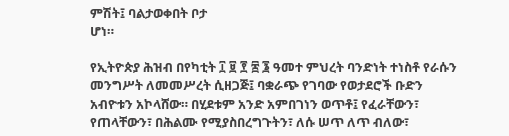ምሽት፤ ባልታወቀበት ቦታ
ሆነ።

የኢትዮጵያ ሕዝብ በየካቲት ፲ ፱ ፻ ፷ ፮ ዓመተ ምህረት ባንድነት ተነስቶ የራሱን መንግሥት ለመመሥረት ሲዘጋጅ፤ ባቋራጭ የገባው የወታደሮች ቡድን
አብዮቱን አኮላሸው። በሂደቱም አንድ አምበገነን ወጥቶ፤ የፈራቸውን፣ የጠላቸውን፣ በሕልሙ የሚያስበረግጉትን፣ ለሱ ሠጥ ለጥ ብለው፣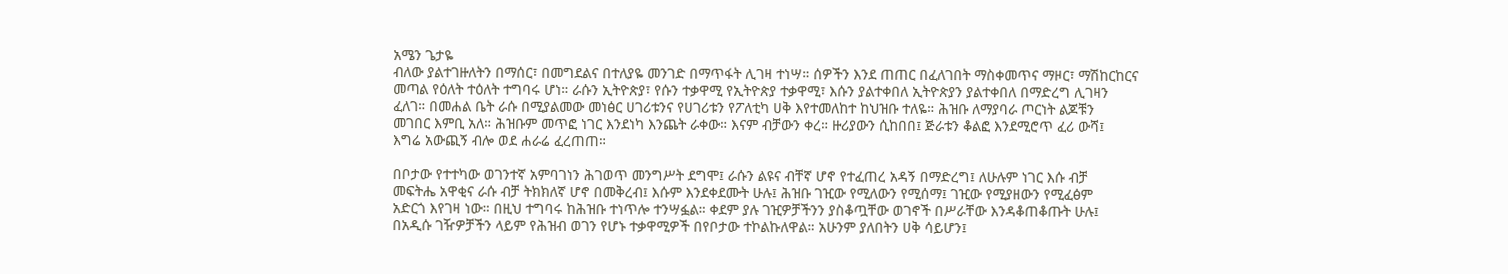አሜን ጌታዬ
ብለው ያልተገዙለትን በማሰር፣ በመግደልና በተለያዬ መንገድ በማጥፋት ሊገዛ ተነሣ። ሰዎችን እንደ ጠጠር በፈለገበት ማስቀመጥና ማዞር፣ ማሽከርከርና
መጣል የዕለት ተዕለት ተግባሩ ሆነ። ራሱን ኢትዮጵያ፣ የሱን ተቃዋሚ የኢትዮጵያ ተቃዋሚ፣ እሱን ያልተቀበለ ኢትዮጵያን ያልተቀበለ በማድረግ ሊገዛን
ፈለገ። በመሐል ቤት ራሱ በሚያልመው መነፅር ሀገሪቱንና የሀገሪቱን የፖለቲካ ሀቅ እየተመለከተ ከህዝቡ ተለዬ። ሕዝቡ ለማያባራ ጦርነት ልጆቹን
መገበር እምቢ አለ። ሕዝቡም መጥፎ ነገር እንደነካ እንጨት ራቀው። እናም ብቻውን ቀረ። ዙሪያውን ሲከበበ፤ ጅራቱን ቆልፎ እንደሚሮጥ ፈሪ ውሻ፤
እግሬ አውጪኝ ብሎ ወደ ሐራሬ ፈረጠጠ።

በቦታው የተተካው ወገንተኛ አምባገነን ሕገወጥ መንግሥት ደግሞ፤ ራሱን ልዩና ብቸኛ ሆኖ የተፈጠረ አዳኝ በማድረግ፤ ለሁሉም ነገር እሱ ብቻ
መፍትሔ አዋቂና ራሱ ብቻ ትክክለኛ ሆኖ በመቅረብ፤ እሱም እንደቀደሙት ሁሉ፤ ሕዝቡ ገዢው የሚለውን የሚሰማ፤ ገዢው የሚያዘውን የሚፈፅም
አድርጎ እየገዛ ነው። በዚህ ተግባሩ ከሕዝቡ ተነጥሎ ተንሣፏል። ቀደም ያሉ ገዢዎቻችንን ያስቆጧቸው ወገኖች በሥራቸው እንዳቆጠቆጡት ሁሉ፤
በአዲሱ ገዥዎቻችን ላይም የሕዝብ ወገን የሆኑ ተቃዋሚዎች በየቦታው ተኮልኩለዋል። አሁንም ያለበትን ሀቅ ሳይሆን፤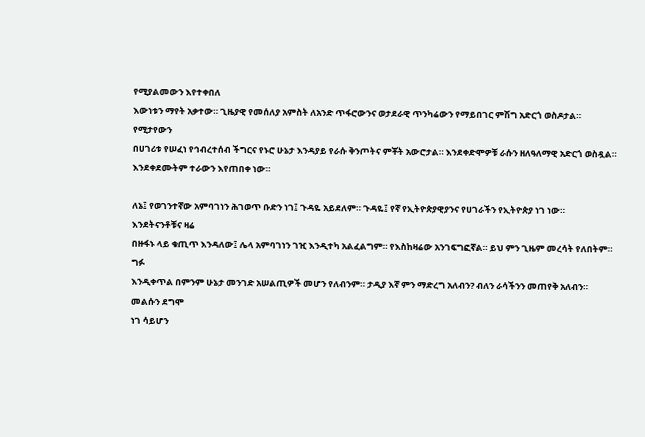የሚያልመውን እየተቀበለ
እውነቱን ማየት አቃተው። ጊዜያዊ የመሰለያ አምስት ለአንድ ጥፋሮውንና ወታደራዊ ጥንካሬውን የማይበገር ምሽግ አድርጎ ወስዶታል። የሚታየውን
በሀገሪቱ የሠፈነ የኅብረተሰብ ችግርና የኑሮ ሁኔታ እንዳያይ የራሱ ቅንጦትና ምቾት አውሮታል። እንደቀድሞዎቹ ራሱን ዘለዓለማዊ አድርጎ ወስዷል።
እንደቀደሙትም ተራውን እየጠበቀ ነው።

ለኔ፤ የወገንተኛው አምባገነን ሕገወጥ ቡድን ነገ፤ ጉዳዬ አይደለም። ጉዳዬ፤ የኛ የኢትዮጵያዊያንና የሀገራችን የኢትዮጵያ ነገ ነው። እንደትናንቶቹና ዛሬ
በዙፋኑ ላይ ቁጢጥ እንዳለው፤ ሌላ አምባገነን ገዢ እንዲተካ አልፈልግም። የእስከዛሬው አንገፍግፎኛል። ይህ ምን ጊዜም መረሳት የለበትም። ግፉ
እንዲቀጥል በምንም ሁኔታ መንገድ አሠልጢዎች መሆን የለብንም። ታዲያ እኛ ምን ማድረግ አለብን? ብለን ራሳችንን መጠየቅ አለብን። መልሱን ደግሞ
ነገ ሳይሆን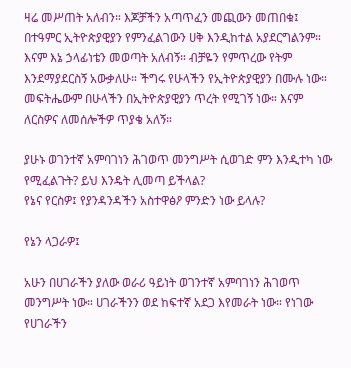ዛሬ መሥጠት አለብን። እጆቻችን አጣጥፈን መጪውን መጠበቁ፤ በተዓምር ኢትዮጵያዊያን የምንፈልገውን ሀቅ እንዲከተል አያደርግልንም።
እናም እኔ ኃላፊነቴን መወጣት አለብኝ። ብቻዬን የምጥረው የትም እንደማያደርስኝ አውቃለሁ። ችግሩ የሁላችን የኢትዮጵያዊያን በሙሉ ነው።
መፍትሔውም በሁላችን በኢትዮጵያዊያን ጥረት የሚገኝ ነው። እናም ለርስዎና ለመሰሎችዎ ጥያቄ አለኝ።

ያሁኑ ወገንተኛ አምባገነን ሕገወጥ መንግሥት ሲወገድ ምን እንዲተካ ነው የሚፈልጉት? ይህ እንዴት ሊመጣ ይችላል?
የኔና የርስዎ፤ የያንዳንዳችን አስተዋፅዖ ምንድን ነው ይላሉ?

የኔን ላጋራዎ፤

አሁን በሀገራችን ያለው ወራሪ ዓይነት ወገንተኛ አምባገነን ሕገወጥ መንግሥት ነው። ሀገራችንን ወደ ከፍተኛ አደጋ እየመራት ነው። የነገው የሀገራችን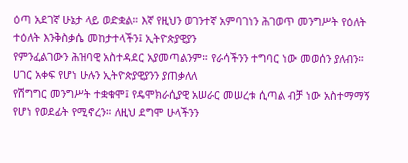ዕጣ አደገኛ ሁኔታ ላይ ወድቋል። እኛ የዚህን ወገንተኛ አምባገነን ሕገወጥ መንግሥት የዕለት ተዕለት እንቅስቃሴ መከታተላችን፤ ኢትዮጵያዊያን
የምንፈልገውን ሕዝባዊ አስተዳደር አያመጣልንም። የራሳችንን ተግባር ነው መወሰን ያለብን። ሀገር አቀፍ የሆነ ሁሉን ኢትዮጵያዊያንን ያጠቃለለ
የሽግግር መንግሥት ተቋቁሞ፤ የዴሞክራሲያዊ አሠራር መሠረቱ ሲጣል ብቻ ነው አስተማማኝ የሆነ የወደፊት የሚኖረን። ለዚህ ደግሞ ሁላችንን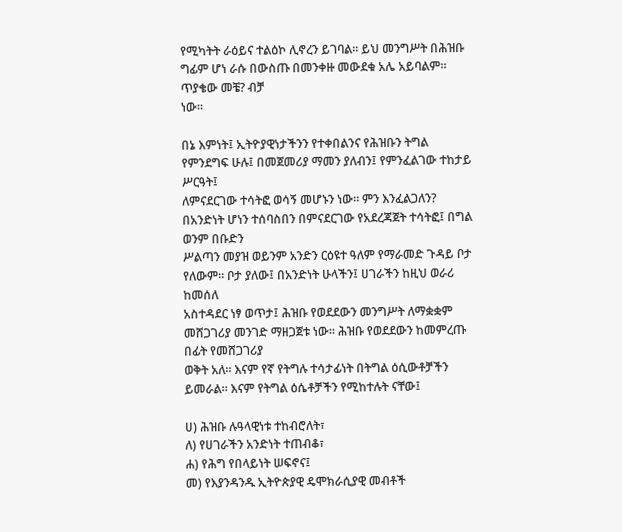የሚካትት ራዕይና ተልዕኮ ሊኖረን ይገባል። ይህ መንግሥት በሕዝቡ ግፊም ሆነ ራሱ በውስጡ በመንቀዙ መውደቁ አሌ አይባልም። ጥያቄው መቼ? ብቻ
ነው።

በኔ እምነት፤ ኢትዮያዊነታችንን የተቀበልንና የሕዝቡን ትግል የምንደግፍ ሁሉ፤ በመጀመሪያ ማመን ያለብን፤ የምንፈልገው ተከታይ ሥርዓት፤
ለምናደርገው ተሳትፎ ወሳኝ መሆኑን ነው። ምን እንፈልጋለን? በአንድነት ሆነን ተሰባስበን በምናደርገው የአደረጃጀት ተሳትፎ፤ በግል ወንም በቡድን
ሥልጣን መያዝ ወይንም አንድን ርዕዩተ ዓለም የማራመድ ጉዳይ ቦታ የለውም። ቦታ ያለው፤ በአንድነት ሁላችን፤ ሀገራችን ከዚህ ወራሪ ከመሰለ
አስተዳደር ነፃ ወጥታ፤ ሕዝቡ የወደደውን መንግሥት ለማቋቋም መሸጋገሪያ መንገድ ማዘጋጀቱ ነው። ሕዝቡ የወደደውን ከመምረጡ በፊት የመሸጋገሪያ
ወቅት አለ። እናም የኛ የትግሉ ተሳታፊነት በትግል ዕሲውቶቻችን ይመራል። እናም የትግል ዕሴቶቻችን የሚከተሉት ናቸው፤

ሀ) ሕዝቡ ሉዓላዊነቱ ተከብሮለት፣
ለ) የሀገራችን አንድነት ተጠብቆ፣
ሐ) የሕግ የበላይነት ሠፍኖና፤
መ) የእያንዳንዱ ኢትዮጵያዊ ዴሞክራሲያዊ መብቶች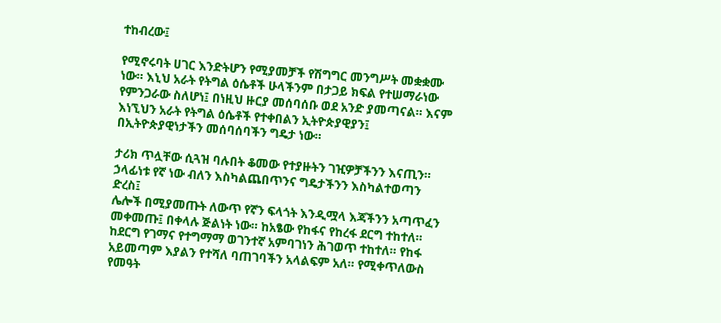ተከብረው፤

የሚኖሩባት ሀገር እንድትሆን የሚያመቻች የሽግግር መንግሥት መቋቋሙ ነው። እኒህ አራት የትግል ዕሴቶች ሁላችንም በታጋይ ክፍል የተሠማራነው
የምንጋራው ስለሆነ፤ በነዚህ ዙርያ መሰባሰቡ ወደ አንድ ያመጣናል። እናም እነኚህን አራት የትግል ዕሴቶች የተቀበልን ኢትዮጵያዊያን፤
በኢትዮጵያዊነታችን መሰባሰባችን ግዴታ ነው።

ታሪክ ጥሏቸው ሲጓዝ ባሉበት ቆመው የተያዙትን ገዢዎቻችንን እናጢን። ኃላፊነቱ የኛ ነው ብለን እስካልጨበጥንና ግዴታችንን እስካልተወጣን ድረስ፤
ሌሎች በሚያመጡት ለውጥ የኛን ፍላጎት እንዲሟላ እጃችንን አጣጥፈን መቀመጡ፤ በቀላሉ ጅልነት ነው። ከአፄው የከፋና የከረፋ ደርግ ተከተለ።
ከደርግ የገማና የተግማማ ወገንተኛ አምባገነን ሕገወጥ ተከተለ። የከፋ አይመጣም እያልን የተሻለ ባጠገባችን አላልፍም አለ። የሚቀጥለውስ የመዓት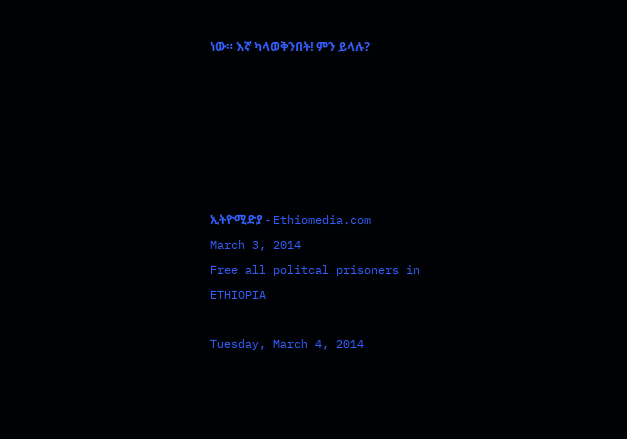ነው። እኛ ካላወቅንበት! ምን ይላሉ?






ኢትዮሚድያ - Ethiomedia.com
March 3, 2014
Free all politcal prisoners in ETHIOPIA

Tuesday, March 4, 2014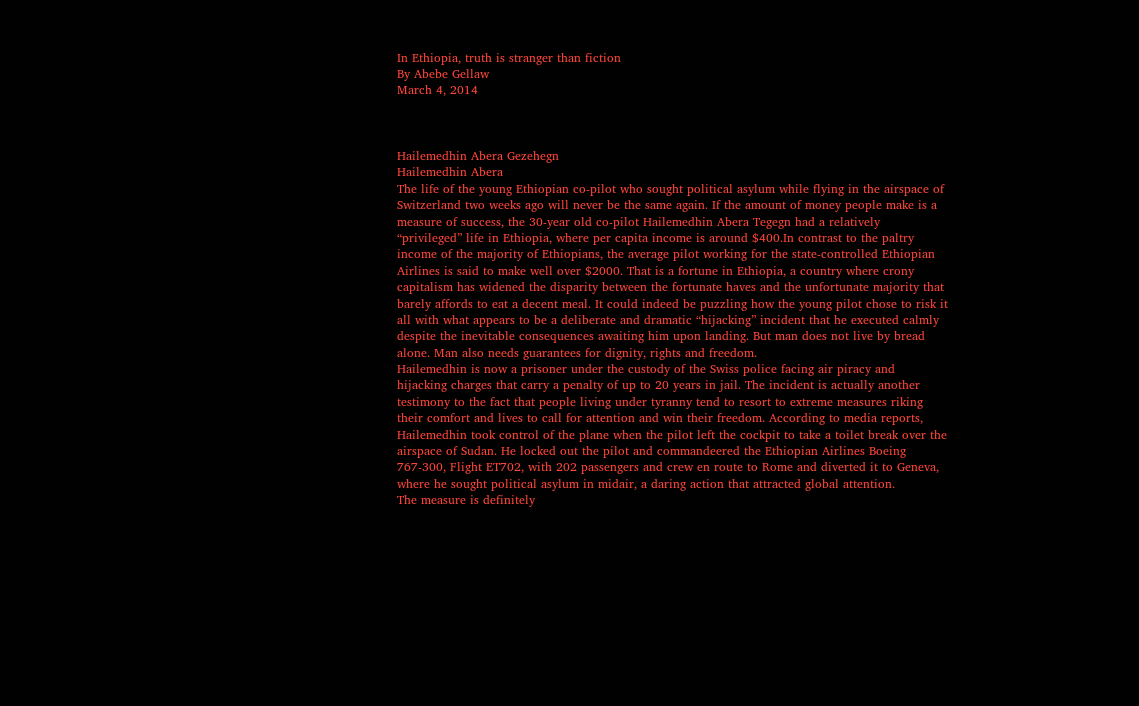In Ethiopia, truth is stranger than fiction
By Abebe Gellaw
March 4, 2014



Hailemedhin Abera Gezehegn
Hailemedhin Abera
The life of the young Ethiopian co-pilot who sought political asylum while flying in the airspace of Switzerland two weeks ago will never be the same again. If the amount of money people make is a measure of success, the 30-year old co-pilot Hailemedhin Abera Tegegn had a relatively “privileged” life in Ethiopia, where per capita income is around $400.In contrast to the paltry income of the majority of Ethiopians, the average pilot working for the state-controlled Ethiopian Airlines is said to make well over $2000. That is a fortune in Ethiopia, a country where crony capitalism has widened the disparity between the fortunate haves and the unfortunate majority that barely affords to eat a decent meal. It could indeed be puzzling how the young pilot chose to risk it all with what appears to be a deliberate and dramatic “hijacking” incident that he executed calmly despite the inevitable consequences awaiting him upon landing. But man does not live by bread alone. Man also needs guarantees for dignity, rights and freedom.
Hailemedhin is now a prisoner under the custody of the Swiss police facing air piracy and hijacking charges that carry a penalty of up to 20 years in jail. The incident is actually another testimony to the fact that people living under tyranny tend to resort to extreme measures riking their comfort and lives to call for attention and win their freedom. According to media reports, Hailemedhin took control of the plane when the pilot left the cockpit to take a toilet break over the airspace of Sudan. He locked out the pilot and commandeered the Ethiopian Airlines Boeing 767-300, Flight ET702, with 202 passengers and crew en route to Rome and diverted it to Geneva, where he sought political asylum in midair, a daring action that attracted global attention.
The measure is definitely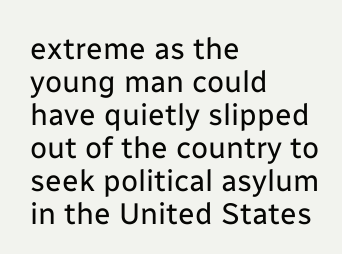extreme as the young man could have quietly slipped out of the country to seek political asylum in the United States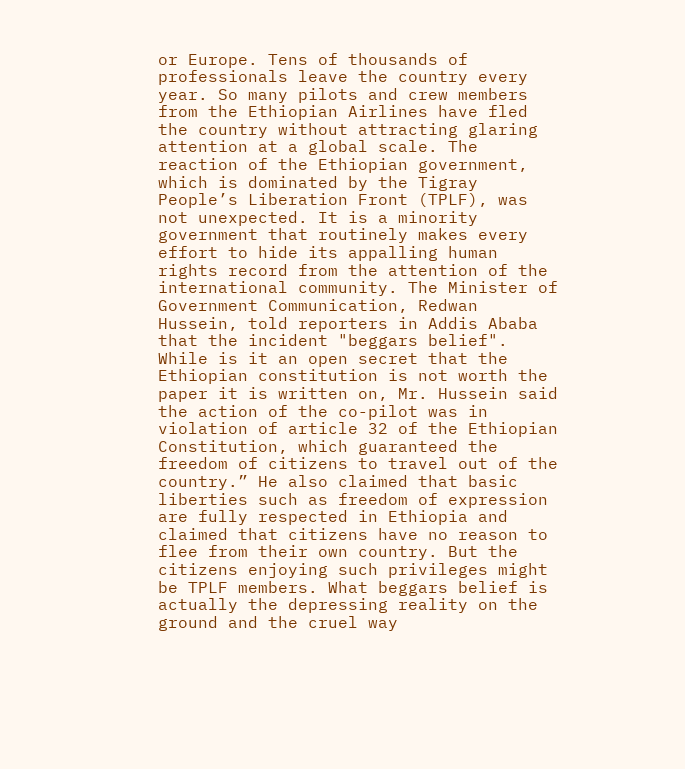or Europe. Tens of thousands of professionals leave the country every year. So many pilots and crew members from the Ethiopian Airlines have fled the country without attracting glaring attention at a global scale. The reaction of the Ethiopian government, which is dominated by the Tigray People’s Liberation Front (TPLF), was not unexpected. It is a minority government that routinely makes every effort to hide its appalling human rights record from the attention of the international community. The Minister of Government Communication, Redwan Hussein, told reporters in Addis Ababa that the incident "beggars belief".
While is it an open secret that the Ethiopian constitution is not worth the paper it is written on, Mr. Hussein said the action of the co-pilot was in violation of article 32 of the Ethiopian Constitution, which guaranteed the freedom of citizens to travel out of the country.” He also claimed that basic liberties such as freedom of expression are fully respected in Ethiopia and claimed that citizens have no reason to flee from their own country. But the citizens enjoying such privileges might be TPLF members. What beggars belief is actually the depressing reality on the ground and the cruel way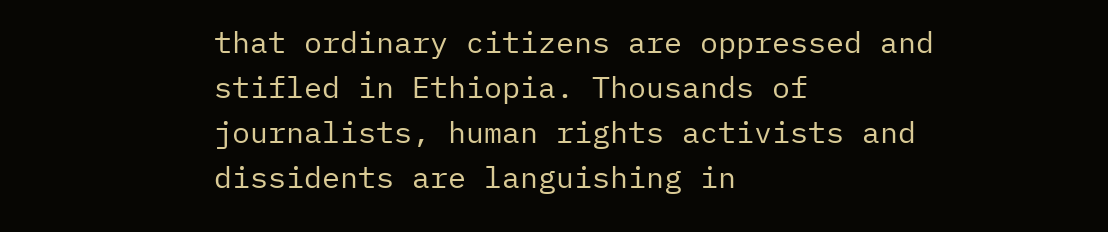that ordinary citizens are oppressed and stifled in Ethiopia. Thousands of journalists, human rights activists and dissidents are languishing in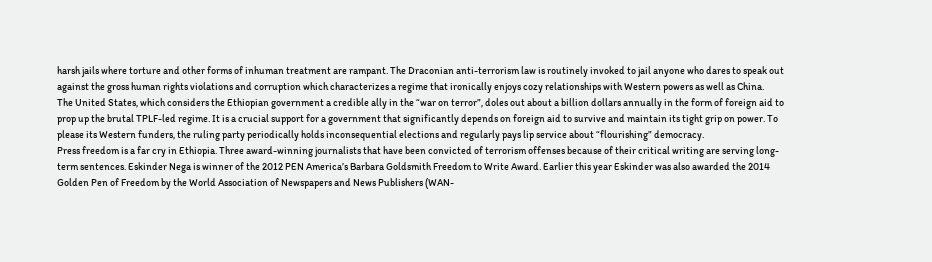harsh jails where torture and other forms of inhuman treatment are rampant. The Draconian anti-terrorism law is routinely invoked to jail anyone who dares to speak out against the gross human rights violations and corruption which characterizes a regime that ironically enjoys cozy relationships with Western powers as well as China.
The United States, which considers the Ethiopian government a credible ally in the “war on terror”, doles out about a billion dollars annually in the form of foreign aid to prop up the brutal TPLF-led regime. It is a crucial support for a government that significantly depends on foreign aid to survive and maintain its tight grip on power. To please its Western funders, the ruling party periodically holds inconsequential elections and regularly pays lip service about “flourishing” democracy.
Press freedom is a far cry in Ethiopia. Three award-winning journalists that have been convicted of terrorism offenses because of their critical writing are serving long-term sentences. Eskinder Nega is winner of the 2012 PEN America’s Barbara Goldsmith Freedom to Write Award. Earlier this year Eskinder was also awarded the 2014 Golden Pen of Freedom by the World Association of Newspapers and News Publishers (WAN-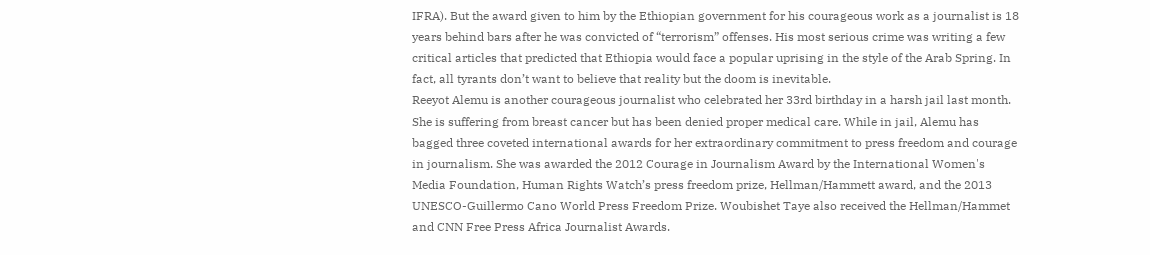IFRA). But the award given to him by the Ethiopian government for his courageous work as a journalist is 18 years behind bars after he was convicted of “terrorism” offenses. His most serious crime was writing a few critical articles that predicted that Ethiopia would face a popular uprising in the style of the Arab Spring. In fact, all tyrants don’t want to believe that reality but the doom is inevitable.
Reeyot Alemu is another courageous journalist who celebrated her 33rd birthday in a harsh jail last month. She is suffering from breast cancer but has been denied proper medical care. While in jail, Alemu has bagged three coveted international awards for her extraordinary commitment to press freedom and courage in journalism. She was awarded the 2012 Courage in Journalism Award by the International Women's Media Foundation, Human Rights Watch’s press freedom prize, Hellman/Hammett award, and the 2013 UNESCO-Guillermo Cano World Press Freedom Prize. Woubishet Taye also received the Hellman/Hammet and CNN Free Press Africa Journalist Awards.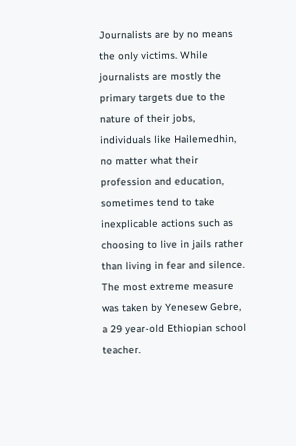Journalists are by no means the only victims. While journalists are mostly the primary targets due to the nature of their jobs, individuals like Hailemedhin, no matter what their profession and education, sometimes tend to take inexplicable actions such as choosing to live in jails rather than living in fear and silence. The most extreme measure was taken by Yenesew Gebre, a 29 year-old Ethiopian school teacher.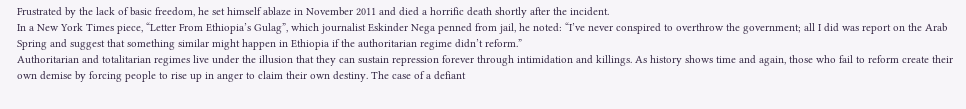Frustrated by the lack of basic freedom, he set himself ablaze in November 2011 and died a horrific death shortly after the incident.
In a New York Times piece, “Letter From Ethiopia’s Gulag”, which journalist Eskinder Nega penned from jail, he noted: “I’ve never conspired to overthrow the government; all I did was report on the Arab Spring and suggest that something similar might happen in Ethiopia if the authoritarian regime didn’t reform.”
Authoritarian and totalitarian regimes live under the illusion that they can sustain repression forever through intimidation and killings. As history shows time and again, those who fail to reform create their own demise by forcing people to rise up in anger to claim their own destiny. The case of a defiant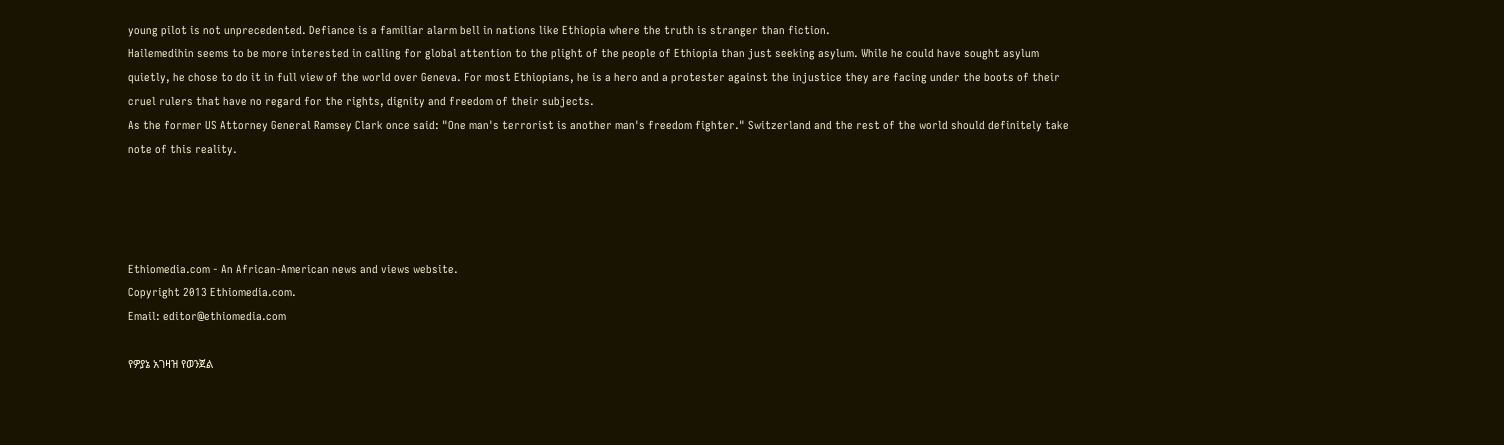young pilot is not unprecedented. Defiance is a familiar alarm bell in nations like Ethiopia where the truth is stranger than fiction.
Hailemedihin seems to be more interested in calling for global attention to the plight of the people of Ethiopia than just seeking asylum. While he could have sought asylum quietly, he chose to do it in full view of the world over Geneva. For most Ethiopians, he is a hero and a protester against the injustice they are facing under the boots of their cruel rulers that have no regard for the rights, dignity and freedom of their subjects.
As the former US Attorney General Ramsey Clark once said: "One man's terrorist is another man's freedom fighter." Switzerland and the rest of the world should definitely take note of this reality.




Ethiomedia.com - An African-American news and views website.
Copyright 2013 Ethiomedia.com.
Email: editor@ethiomedia.com

የዎያኔ አገዛዝ የወንጀል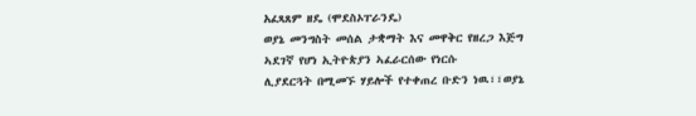አፈጻጸም ዘዴ (ሞደስኦፐራንዴ)
ወያኔ መንግስት መሰል ታቋማት እና መዋቅር የዘረጋ እጅግ ኣደገኛ የሆነ ኢትዮጵያን ኣፈራርሰው የነርሱ
ሊያደርጓት በሚመኙ ሃይሎች የተቀጠረ ቡድን ነዉ፣፣ወያኔ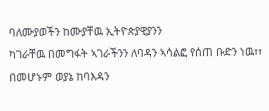ባለሙያወችን ከሙያቸዉ ኢትዮጵያዊያንን
ካገራቸዉ በመግፋት ኣገራችንን ለባዳን ኣሳልፎ የሰጠ ቡድን ነዉ፣፣ በመሆኑም ወያኔ ከባእዳን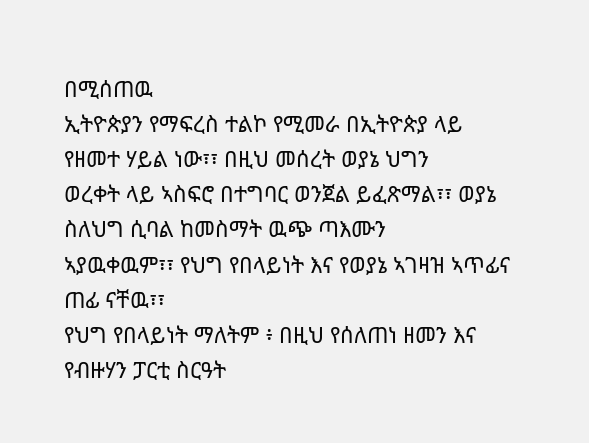በሚሰጠዉ
ኢትዮጵያን የማፍረስ ተልኮ የሚመራ በኢትዮጵያ ላይ የዘመተ ሃይል ነው፣፣ በዚህ መሰረት ወያኔ ህግን
ወረቀት ላይ ኣስፍሮ በተግባር ወንጀል ይፈጽማል፣፣ ወያኔ ስለህግ ሲባል ከመስማት ዉጭ ጣእሙን
ኣያዉቀዉም፣፣ የህግ የበላይነት እና የወያኔ ኣገዛዝ ኣጥፊና ጠፊ ናቸዉ፣፣
የህግ የበላይነት ማለትም ፥ በዚህ የሰለጠነ ዘመን እና የብዙሃን ፓርቲ ስርዓት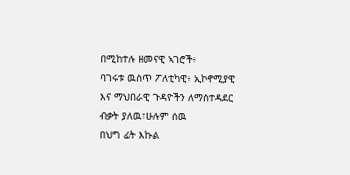በሚከተሉ ዘመናዊ ኣገሮች፥
ባገሩቱ ዉስጥ ፖለቲካዊ፥ ኢኮኖሚያዊ እና ማህበራዊ ጉዳዮችን ለማስተዳደር ብቃት ያለዉ፣ሁሉም ሰዉ
በህግ ፊት እኩል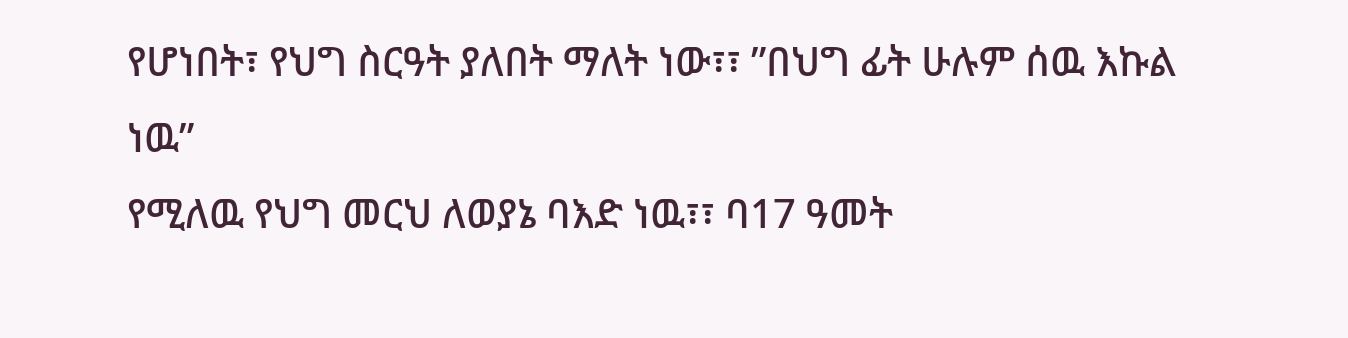የሆነበት፣ የህግ ስርዓት ያለበት ማለት ነው፣፣ ”በህግ ፊት ሁሉም ሰዉ እኩል ነዉ”
የሚለዉ የህግ መርህ ለወያኔ ባእድ ነዉ፣፣ ባ17 ዓመት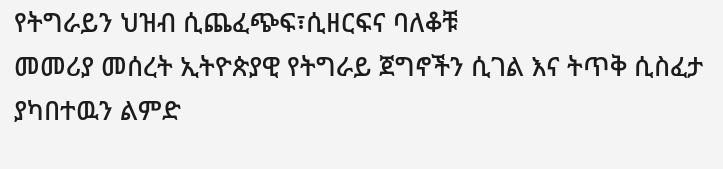የትግራይን ህዝብ ሲጨፈጭፍ፣ሲዘርፍና ባለቆቹ
መመሪያ መሰረት ኢትዮጵያዊ የትግራይ ጀግኖችን ሲገል እና ትጥቅ ሲስፈታ ያካበተዉን ልምድ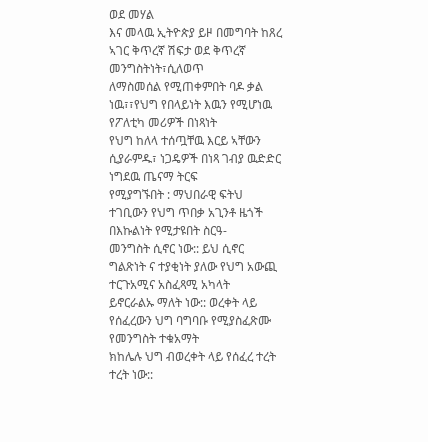ወደ መሃል
እና መላዉ ኢትዮጵያ ይዞ በመግባት ከጸረ ኣገር ቅጥረኛ ሽፍታ ወደ ቅጥረኛ መንግስትነት፣ሲለወጥ
ለማስመሰል የሚጠቀምበት ባዶ ቃል ነዉ፣፣የህግ የበላይነት እዉን የሚሆነዉ የፖለቲካ መሪዎች በነጻነት
የህግ ከለላ ተሰጧቸዉ እርይ ኣቸውን ሲያራምዱ፣ ነጋዴዎች በነጻ ገብያ ዉድድር ነግደዉ ጤናማ ትርፍ
የሚያግኙበት : ማህበራዊ ፍትህ ተገቢውን የህግ ጥበቃ አጊንቶ ዜጎች በእኩልነት የሚታዩበት ስርዓ-
መንግስት ሲኖር ነው:: ይህ ሲኖር ግልጽነት ና ተያቂነት ያለው የህግ አውጪ ተርጉአሚና አስፈጻሚ አካላት
ይኖርራልኡ ማለት ነው:: ወረቀት ላይ የሰፈረውን ህግ ባግባቡ የሚያስፈጽሙ የመንግስት ተቁአማት
ክከሌሉ ህግ ብወረቀት ላይ የሰፈረ ተረት ተረት ነው::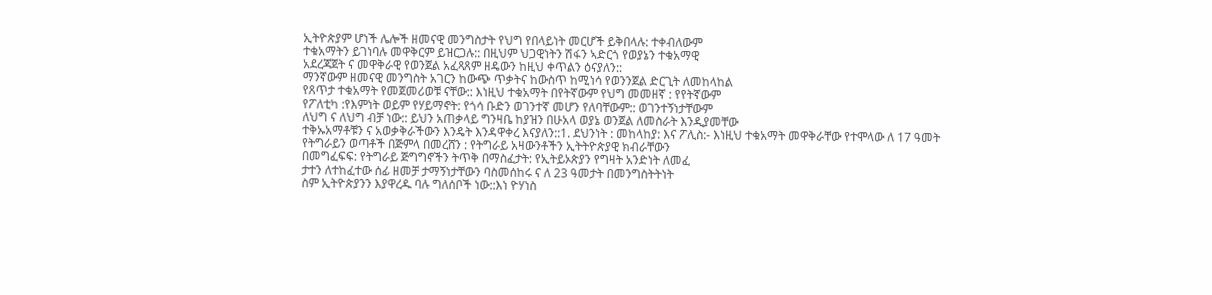ኢትዮጵያም ሆነች ሌሎች ዘመናዊ መንግስታት የህግ የበላይነት መርሆች ይቅበላሉ: ተቀብለውም
ተቁአማትን ይገነባሉ መዋቅርም ይዝርጋሉ:: በዚህም ህጋዊነትን ሽፋን ኣድርጎ የወያኔን ተቁአማዊ
አደረጃጀት ና መዋቅራዊ የወንጀል አፈጻጸም ዘዴውን ከዚህ ቀጥልን ዕናያለን::
ማንኛውም ዘመናዊ መንግስት አገርን ከውጭ ጥቃትና ከውስጥ ከሚነሳ የወንንጀል ድርጊት ለመከላከል
የጸጥታ ተቁአማት የመጀመሪወቹ ናቸው:: እነዚህ ተቁአማት በየትኛውም የህግ መመዘኛ : የየትኛውም
የፖለቲካ :የእምነት ወይም የሃይማኖት: የጎሳ ቡድን ወገንተኛ መሆን የለባቸውም:: ወገንተኝነታቸውም
ለህግ ና ለህግ ብቻ ነው:: ይህን አጠቃላይ ግንዛቤ ከያዝን በሁአላ ወያኔ ወንጀል ለመስራት እንዲያመቸው
ተቅኡአማቶቹን ና አወቃቅራችውን እንዴት እንዳዋቀረ እናያለን::1. ደህንነት : መከላከያ: እና ፖሊስ:- እነዚህ ተቁአማት መዋቅራቸው የተሞላው ለ 17 ዓመት
የትግራይን ወጣቶች በጅምላ በመረሸን : የትግራይ አዛውንቶችን ኢትትዮጵያዊ ክብራቸውን
በመግፈፍፍ: የትግራይ ጅግግኖችን ትጥቅ በማስፈታት: የኢትይኦጵያን የግዛት አንድነት ለመፈ
ታተን ለተከፈተው ሰፊ ዘመቻ ታማኝነታቸውን ባስመሰከሩ ና ለ 23 ዓመታት በመንግስትትነት
ስም ኢትዮጵያንን እያዋረዱ ባሉ ግለሰቦች ነው::እነ ዮሃነስ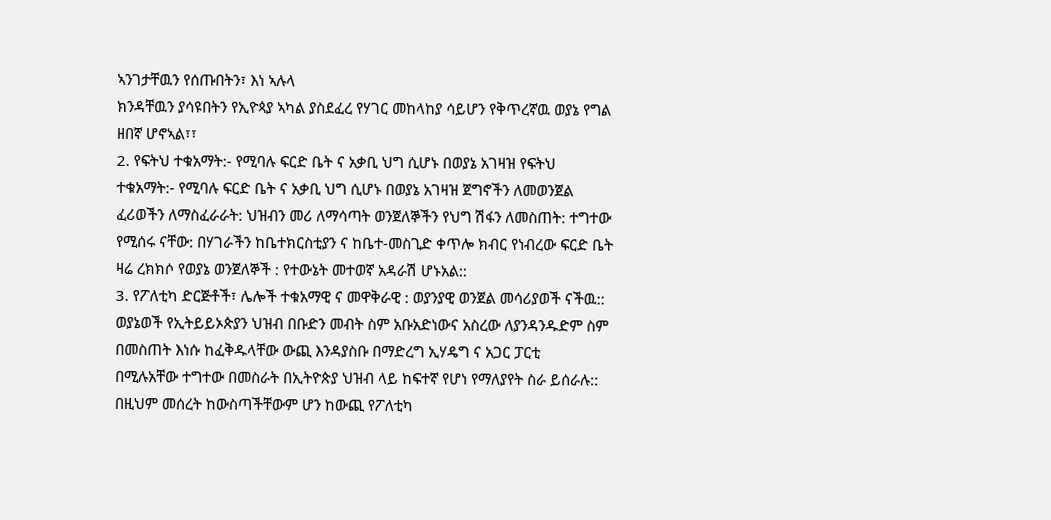ኣንገታቸዉን የሰጡበትን፣ እነ ኣሉላ
ክንዳቸዉን ያሳዩበትን የኢዮጳያ ኣካል ያስደፈረ የሃገር መከላከያ ሳይሆን የቅጥረኛዉ ወያኔ የግል
ዘበኛ ሆኖኣል፣፣
2. የፍትህ ተቁአማት:- የሚባሉ ፍርድ ቤት ና አቃቢ ህግ ሲሆኑ በወያኔ አገዛዝ የፍትህ
ተቁአማት:- የሚባሉ ፍርድ ቤት ና አቃቢ ህግ ሲሆኑ በወያኔ አገዛዝ ጀግኖችን ለመወንጀል
ፈሪወችን ለማስፈራራት: ህዝብን መሪ ለማሳጣት ወንጀለኞችን የህግ ሽፋን ለመስጠት: ተግተው
የሚሰሩ ናቸው: በሃገራችን ከቤተክርስቲያን ና ከቤተ-መስጊድ ቀጥሎ ክብር የነብረው ፍርድ ቤት
ዛሬ ረክክሶ የወያኔ ወንጀለኞች : የተውኔት መተወኛ አዳራሽ ሆኑአል::
3. የፖለቲካ ድርጅቶች፣ ሌሎች ተቁአማዊ ና መዋቅራዊ : ወያንያዊ ወንጀል መሳሪያወች ናችዉ::
ወያኔወች የኢትይይኦጵያን ህዝብ በቡድን መብት ስም አቡአድነውና አስረው ለያንዳንዱድም ስም
በመስጠት እነሱ ከፈቅዱላቸው ውጪ እንዳያስቡ በማድረግ ኢሃዴግ ና አጋር ፓርቲ
በሚሉአቸው ተግተው በመስራት በኢትዮጵያ ህዝብ ላይ ከፍተኛ የሆነ የማለያየት ስራ ይሰራሉ::
በዚህም መሰረት ከውስጣችቸውም ሆን ከውጪ የፖለቲካ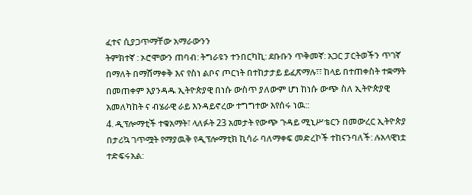ፈተና ሲያጋጥማቸው አማራውንን
ትምክተኛ : ኦሮሞውን ጠባብ: ትግራዩን ተንበርካኪ: ደቡቡን ጥቅመኛ: አጋር ፓርትወችን ጥገኛ
በማለት በማሸማቀቅ እና የስነ ልቦና ጦርነት በተከታታይ ይፈጽማሉ፣፣ ከላይ በተጠቀስት ተቋማት
በመጠቀም እያንዳዱ ኢትዮጵያዊ በነሱ ውስጥ ያለውም ሆነ ከነሱ ውጭ ስለ ኢትዮጵያዊ
አመለካከት ና ብሄራዊ ራይ እንዳይኖረው ተግግተው እየሰሩ ነዉ::
4. ዲፕሎማቲች ተቁአማት፣ ላለፉት 23 አመታት የውጭ ጉዳይ ሚኒሥቴርን በመውረር ኢትዮጵያ
በታሪኳ ገጥሟት የማያዉቅ የዲፕሎማቲክ ኪሳራ ባለማቀፍ መድረኮች ተከናንባለች: ሉአላዊነቷ
ተድፍሩአል: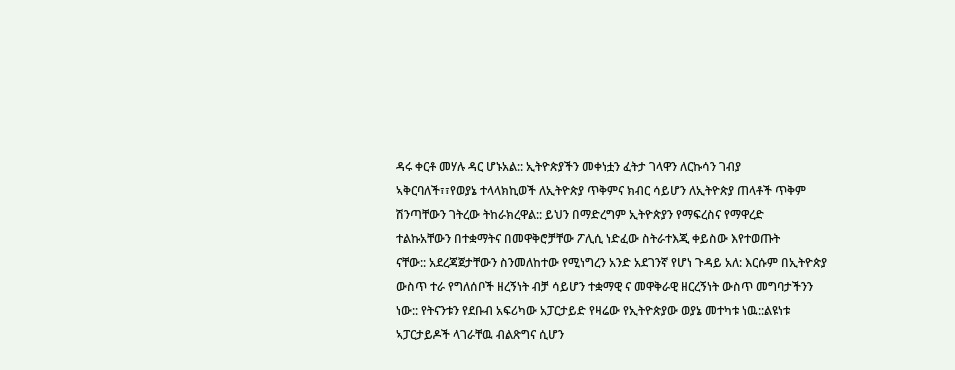ዳሩ ቀርቶ መሃሉ ዳር ሆኑአል:: ኢትዮጵያችን መቀነቷን ፈትታ ገላዋን ለርኩሳን ገብያ
ኣቅርባለች፣፣የወያኔ ተላላክኪወች ለኢትዮጵያ ጥቅምና ክብር ሳይሆን ለኢትዮጵያ ጠላቶች ጥቅም
ሽንጣቸውን ገትረው ትከራክረዋል:: ይህን በማድረግም ኢትዮጵያን የማፍረስና የማዋረድ
ተልኩአቸውን በተቋማትና በመዋቅሮቻቸው ፖሊሲ ነድፈው ስትራተእጂ ቀይስው እየተወጡት
ናቸው:: አደረጃጀታቸውን ስንመለከተው የሚነግረን አንድ አደገንኛ የሆነ ጉዳይ አለ: እርሱም በኢትዮጵያ
ውስጥ ተራ የግለሰቦች ዘረኝነት ብቻ ሳይሆን ተቋማዊ ና መዋቅራዊ ዘርረኝነት ውስጥ መግባታችንን
ነው:: የትናንቱን የደቡብ አፍሪካው አፓርታይድ የዛሬው የኢትዮጵያው ወያኔ መተካቱ ነዉ::ልዩነቱ
ኣፓርታይዶች ላገራቸዉ ብልጽግና ሲሆን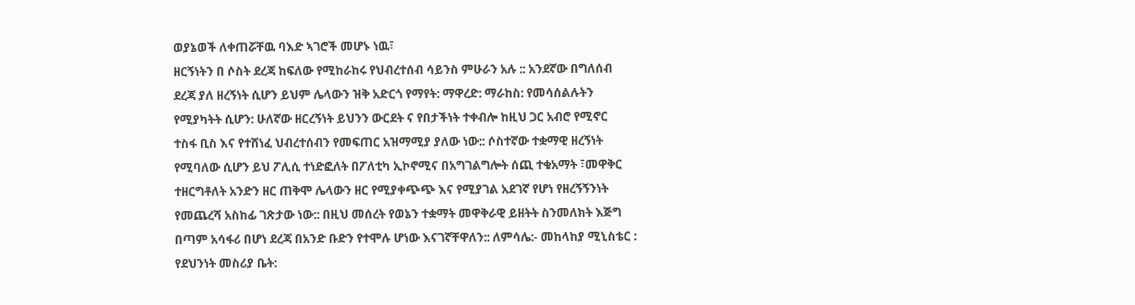ወያኔወች ለቀጠሯቸዉ ባእድ ኣገሮች መሆኑ ነዉ፣
ዘርኝነትን በ ሶስት ደረጃ ከፍለው የሚከራከሩ የህብረተሰብ ሳይንስ ምሁራን አሉ :: አንደኛው በግለሰብ
ደረጃ ያለ ዘረኝነት ሲሆን ይህም ሌላውን ዝቅ አድርጎ የማየት: ማዋረድ: ማራከስ: የመሳሰልሉትን
የሚያካትት ሲሆን: ሁለኛው ዘርረኝነት ይህንን ውርደት ና የበታችነት ተቀብሎ ከዚህ ጋር አብሮ የሚኖር
ተስፋ ቢስ እና የተሸነፈ ህብረተሰብን የመፍጠር አዝማሚያ ያለው ነው:: ሶስተኛው ተቋማዊ ዘረኝነት
የሚባለው ሲሆን ይህ ፖሊሲ ተነድፎለት በፖለቲካ ኢኮኖሚና በአግገልግሎት ሰጪ ተቁአማት ፣መዋቅር
ተዘርግቶለት አንድን ዘር ጠቅሞ ሌላውን ዘር የሚያቀጭጭ እና የሚያገል አደገኛ የሆነ የዘረኝኝንነት
የመጨረሻ አስከፊ ገጽታው ነው:: በዚህ መሰረት የወኔን ተቋማት መዋቅራዊ ይዘትት ስንመለክት እጅግ
በጣም አሳፋሪ በሆነ ደረጃ በአንድ ቡድን የተሞሉ ሆነው እናገኛቸዋለን:: ለምሳሌ:- መከላከያ ሚኒስቴር :
የደህንነት መስሪያ ቤት: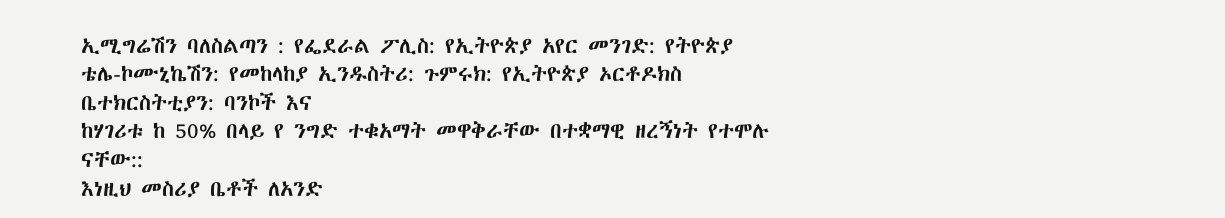ኢሚግሬሽን ባለስልጣን : የፌደራል ፖሊስ: የኢትዮጵያ አየር መንገድ: የትዮጵያ
ቴሌ-ኮሙኒኬሽን: የመከላከያ ኢንዱስትሪ: ጉምሩክ: የኢትዮጵያ ኦርቶዶክስ ቤተክርስትቲያን: ባንኮች እና
ከሃገሪቱ ከ 50% በላይ የ ንግድ ተቁአማት መዋቅራቸው በተቋማዊ ዘረኝነት የተሞሉ ናቸው::
እነዚህ መስሪያ ቤቶች ለአንድ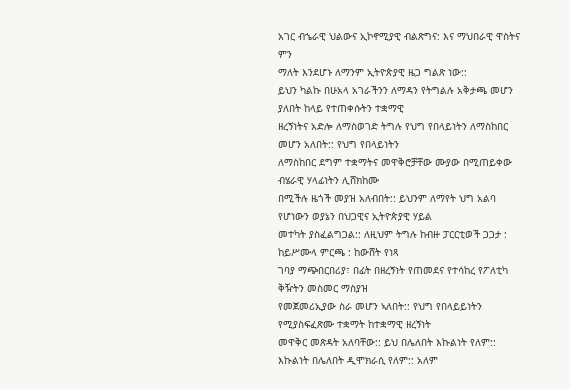አገር ብኄራዊ ህልውና ኢኮኖሚያዊ ብልጽግና: እና ማህበራዊ ዋስትና ምን
ማለት እንደሆኑ ለማንም ኢትዮጵያዊ ዜጋ ግልጽ ነው::
ይህን ካልኩ በሁአላ አገራችንን ለማዳን የትግልሉ አቅታጫ መሆን ያለበት ከላይ የተጠቀሱትን ተቋማዊ
ዘረኝነትና አድሎ ለማስወገድ ትግሉ የህግ የበላይነትን ለማስከበር መሆን አለበት:: የህግ የበላይነትን
ለማስከበር ደግም ተቋማትና መዋቅሮቻቸው ሙያው በሚጠይቀው ብሄራዊ ሃላፊነትን ሊሸክከሙ
በሚችሉ ዜጎች መያዝ አለብበት:: ይህንም ለማየት ህግ አልባ የሆነውን ወያኔን በህጋዊና ኢትዮጵያዊ ሃይል
መተካት ያስፈልግጋል:: ለዚህም ትግሉ ከብዙ ፓርርቲወች ጋጋታ : ከይሥሙላ ምርጫ : ከውሸት የነጻ
ገባያ ማጭበርበሪያ፣ በፊት በዘረኝነት የጠመደና የተሳከረ የፖለቲካ ቅዥትን መስመር ማስያዝ
የመጀመሪኢያው ስራ መሆን ኣለበት:: የህግ የበላይይነትን የሚያስፍፈጽሙ ተቋማት ከተቋማዊ ዘረኝነት
መዋቅር መጽዳት አለባቸው:: ይህ በሌለበት እኩልነት የለም:: እኩልነት በሌለበት ዲሞክራሲ የለም:: አለም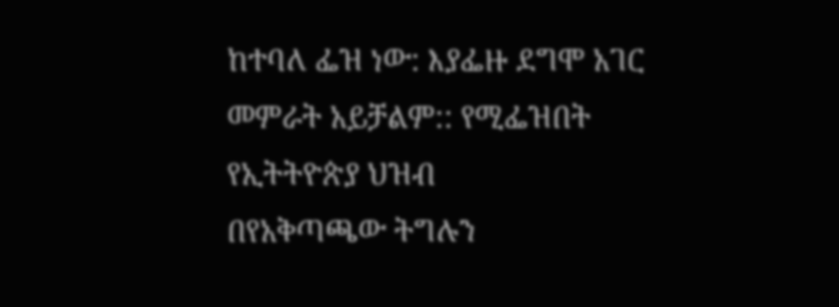ከተባለ ፌዝ ነው: እያፌዙ ደግሞ አገር መምራት አይቻልም:: የሚፌዝበት የኢትትዮጵያ ህዝብ
በየአቅጣጫው ትግሉን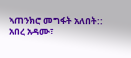ኣጠንክሮ መግፋት አለበት::
አበረ አዳሙ፣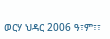ወርሃ ህዳር 2006 ዓ፣ም፣፣